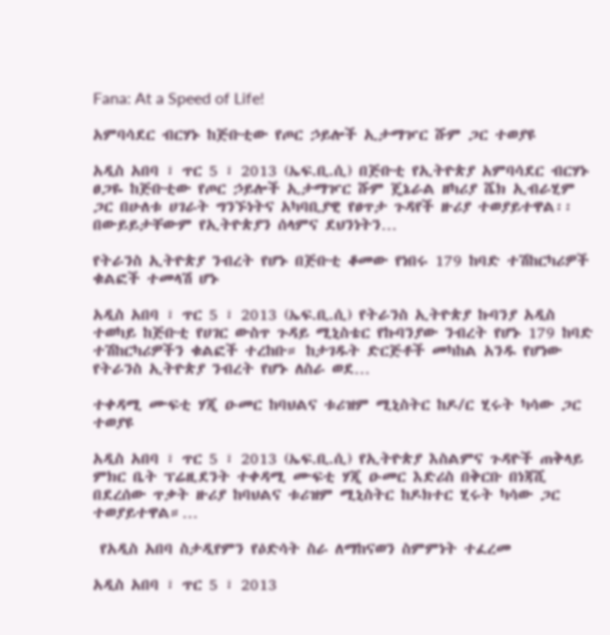Fana: At a Speed of Life!

አምባሳደር ብርሃኑ ከጅቡቲው የጦር ኃይሎች ኢታማዦር ሹም ጋር ተወያዩ

አዲስ አበባ ፣ ጥር 5 ፣ 2013 (ኤፍ.ቢ.ሲ) በጅቡቲ የኢትዮጵያ አምባሳደር ብርሃኑ ፀጋዬ ከጅቡቲው የጦር ኃይሎች ኢታማዦር ሹም ጄኔራል ዘካሪያ ሼክ ኢብራሂም ጋር በሁለቱ ሀገራት ግንኙነትና አካባቢያዊ የፀጥታ ጉዳየች ዙሪያ ተወያይተዋል፡፡ በውይይታቸውም የኢትዮጵያን ሰላምና ደህንነትን…

የትራንስ ኢትዮጵያ ንብረት የሆኑ በጅቡቲ ቆመው የነበሩ 179 ከባድ ተሽከርካሪዎች ቁልፎች ተመላሽ ሆኑ

አዲስ አበባ ፣ ጥር 5 ፣ 2013 (ኤፍ.ቢ.ሲ) የትራንስ ኢትዮጵያ ኩባንያ አዲስ ተወካይ ከጅቡቲ የሀገር ውስጥ ጉዳይ ሚኒስቴር የኩባንያው ንብረት የሆኑ 179 ከባድ ተሽከርካሪዎችን ቁልፎች ተረከቡ። ከታገዱት ድርጅቶች መካከል አንዱ የሆነው የትራንስ ኢትዮጵያ ንብረት የሆኑ ለስራ ወደ…

ተቀዳሚ ሙፍቲ ሃጂ ዑመር ከባህልና ቱሪዝም ሚኒስትር ከዶ/ር ሂሩት ካሳው ጋር ተወያዩ

አዲስ አበባ ፣ ጥር 5 ፣ 2013 (ኤፍ.ቢ.ሲ) የኢትዮጵያ እስልምና ጉዳዮች ጠቅላይ ምክር ቤት ፕሬዚደንት ተቀዳሚ ሙፍቲ ሃጂ ዑመር እድሪስ በቅርቡ በነጃሺ በደረሰው ጥቃት ዙሪያ ከባህልና ቱሪዝም ሚኒስትር ከዶክተር ሂሩት ካሳው ጋር ተወያይተዋል።…

 የአዲስ አበባ ስታዲየምን የዕድሳት ስራ ለማከናወን ስምምነት ተፈረመ

አዲስ አበባ ፣ ጥር 5 ፣ 2013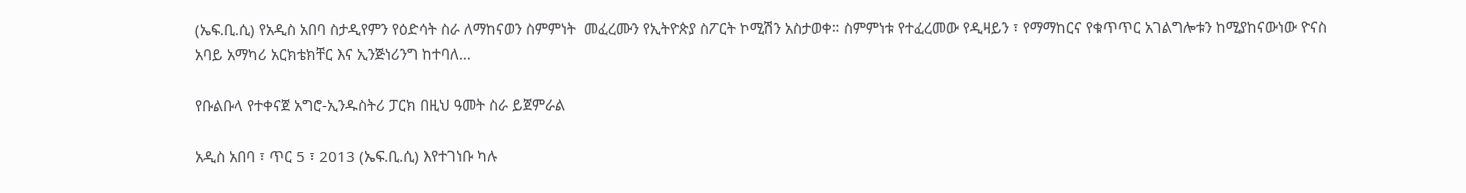(ኤፍ.ቢ.ሲ) የአዲስ አበባ ስታዲየምን የዕድሳት ስራ ለማከናወን ስምምነት  መፈረሙን የኢትዮጵያ ስፖርት ኮሚሽን አስታወቀ። ስምምነቱ የተፈረመው የዲዛይን ፣ የማማከርና የቁጥጥር አገልግሎቱን ከሚያከናውነው ዮናስ አባይ አማካሪ አርክቴክቸር እና ኢንጅነሪንግ ከተባለ…

የቡልቡላ የተቀናጀ አግሮ-ኢንዱስትሪ ፓርክ በዚህ ዓመት ስራ ይጀምራል

አዲስ አበባ ፣ ጥር 5 ፣ 2013 (ኤፍ.ቢ.ሲ) እየተገነቡ ካሉ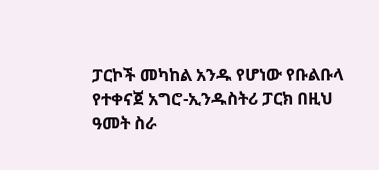ፓርኮች መካከል አንዱ የሆነው የቡልቡላ የተቀናጀ አግሮ-ኢንዱስትሪ ፓርክ በዚህ ዓመት ስራ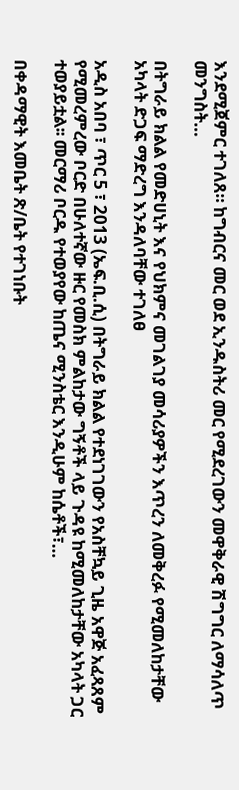እንደሚጀምር ተገለጸ። ከግብርና መር ወደ ኢንዱስትሪ መር የሚደረገውን መዋቅራዊ ሽግግር ለማሳለጥ መንግስት…

በትግራይ ክልል የመድሀኒት እና የህክምና መገልገያ መሳሪያዎችን እጥረን ለመቅረፉ የሚመለከታቸው አካላት ድጋፍ ማድረግ እንዳለባቸው ተገለፀ

አዲስ አበባ ፣ ጥር 5 ፣ 2013 (ኤፍ.ቢ.ሲ) በትግራይ ክልል የተደነገገውን የአስቸኳይ ጊዜ አዋጅ አፈጻጸም የሚመረምረው ቦርድ በሁለተኛው ዙር የመስክ ምልከታው ግኝቶች ላይ ጉዳዩ ከሚመለከታቸው አካላት ጋር ተወያይቷል፡፡ መርማሪ ቦርዱ የተወያየው ከጤና ሚንስቴር እንዲሁም ከሴቶች፣…

በቀዳማዊት እመቤት ጽ/ቤት የተገነቡት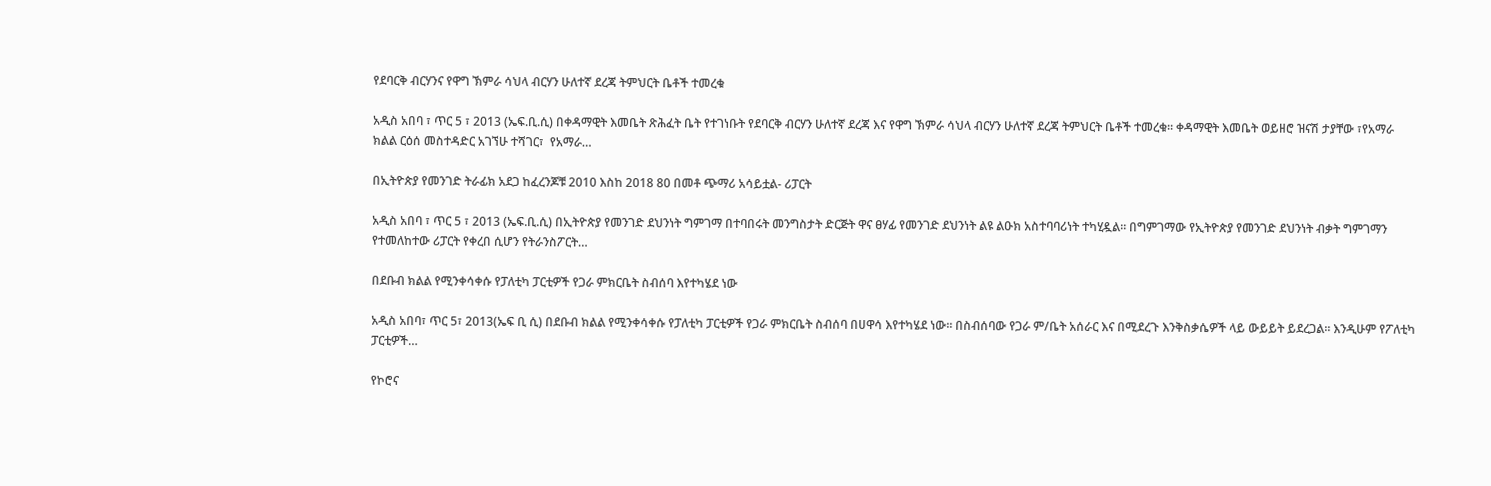የደባርቅ ብርሃንና የዋግ ኽምራ ሳህላ ብርሃን ሁለተኛ ደረጃ ትምህርት ቤቶች ተመረቁ

አዲስ አበባ ፣ ጥር 5 ፣ 2013 (ኤፍ.ቢ.ሲ) በቀዳማዊት እመቤት ጽሕፈት ቤት የተገነቡት የደባርቅ ብርሃን ሁለተኛ ደረጃ እና የዋግ ኽምራ ሳህላ ብርሃን ሁለተኛ ደረጃ ትምህርት ቤቶች ተመረቁ። ቀዳማዊት እመቤት ወይዘሮ ዝናሽ ታያቸው ፣የአማራ ክልል ርዕሰ መስተዳድር አገኘሁ ተሻገር፣  የአማራ…

በኢትዮጵያ የመንገድ ትራፊክ አደጋ ከፈረንጆቹ 2010 እስከ 2018 80 በመቶ ጭማሪ አሳይቷል- ሪፓርት

አዲስ አበባ ፣ ጥር 5 ፣ 2013 (ኤፍ.ቢ.ሲ) በኢትዮጵያ የመንገድ ደህንነት ግምገማ በተባበሩት መንግስታት ድርጅት ዋና ፀሃፊ የመንገድ ደህንነት ልዩ ልዑክ አስተባባሪነት ተካሂዷል። በግምገማው የኢትዮጵያ የመንገድ ደህንነት ብቃት ግምገማን የተመለከተው ሪፓርት የቀረበ ሲሆን የትራንስፖርት…

በደቡብ ክልል የሚንቀሳቀሱ የፓለቲካ ፓርቲዎች የጋራ ምክርቤት ስብሰባ እየተካሄደ ነው

አዲስ አበባ፣ ጥር 5፣ 2013(ኤፍ ቢ ሲ) በደቡብ ክልል የሚንቀሳቀሱ የፓለቲካ ፓርቲዎች የጋራ ምክርቤት ስብሰባ በሀዋሳ እየተካሄደ ነው፡፡ በስብሰባው የጋራ ም/ቤት አሰራር እና በሚደረጉ እንቅስቃሴዎች ላይ ውይይት ይደረጋል፡፡ እንዲሁም የፖለቲካ ፓርቲዎች…

የኮሮና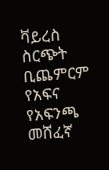ቫይረስ ስርጭት ቢጨምርም የአፍና የአፍንጫ መሸፈኛ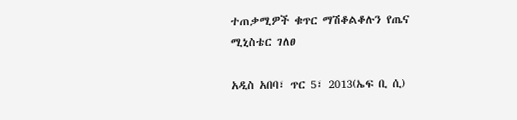ተጠቃሚዎች ቁጥር ማሽቆልቆሉን የጤና ሚኒስቴር ገለፀ

አዲስ አበባ፣ ጥር 5፣ 2013(ኤፍ ቢ ሲ)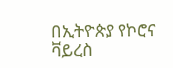በኢትዮጵያ የኮሮና ቫይረስ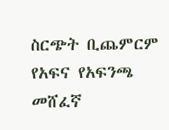ስርጭት ቢጨምርም የአፍና የአፍንጫ መሸፈኛ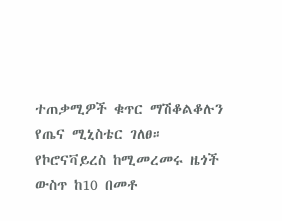ተጠቃሚዎች ቁጥር ማሽቆልቆሉን የጤና ሚኒስቴር ገለፀ። የኮሮናቫይረስ ከሚመረመሩ ዜጎች ውስጥ ከ10 በመቶ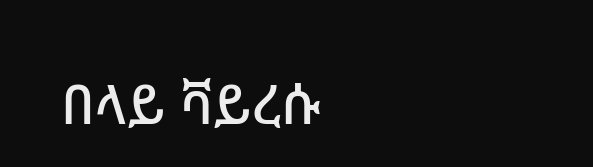በላይ ቫይረሱ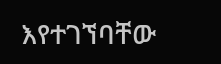እየተገኘባቸው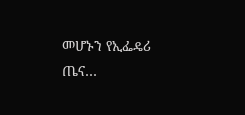መሆኑን የኢፌዴሪ ጤና…